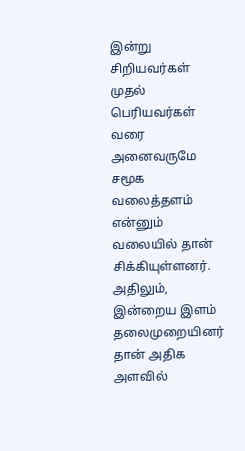இன்று சிறியவர்கள் முதல் பெரியவர்கள் வரை அனைவருமே சமூக வலைத்தளம் என்னும் வலையில் தான் சிக்கியுள்ளனர். அதிலும், இன்றைய இளம் தலைமுறையினர் தான் அதிக அளவில்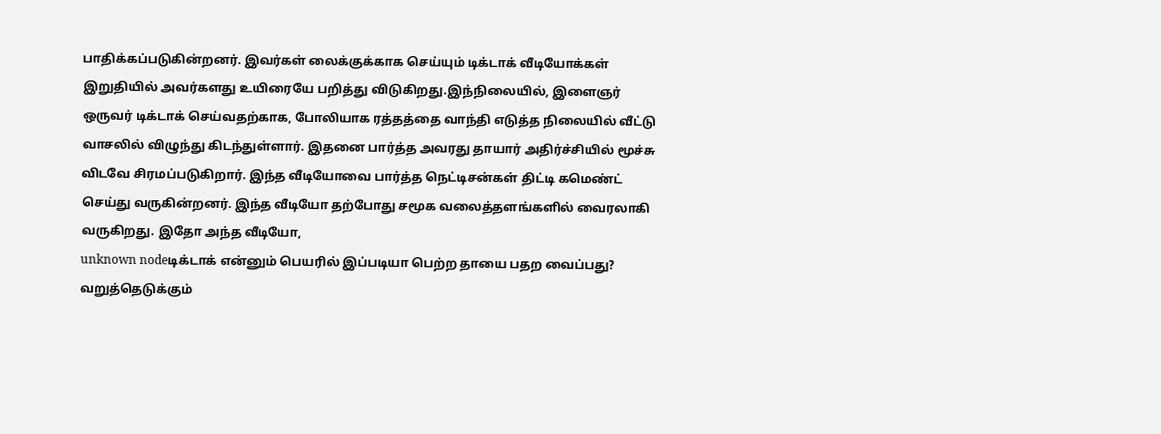பாதிக்கப்படுகின்றனர். இவர்கள் லைக்குக்காக செய்யும் டிக்டாக் வீடியோக்கள் இறுதியில் அவர்களது உயிரையே பறித்து விடுகிறது.இந்நிலையில், இளைஞர் ஒருவர் டிக்டாக் செய்வதற்காக, போலியாக ரத்தத்தை வாந்தி எடுத்த நிலையில் வீட்டு வாசலில் விழுந்து கிடந்துள்ளார். இதனை பார்த்த அவரது தாயார் அதிர்ச்சியில் மூச்சு விடவே சிரமப்படுகிறார். இந்த வீடியோவை பார்த்த நெட்டிசன்கள் திட்டி கமெண்ட் செய்து வருகின்றனர். இந்த வீடியோ தற்போது சமூக வலைத்தளங்களில் வைரலாகி வருகிறது. இதோ அந்த வீடியோ,
unknown nodeடிக்டாக் என்னும் பெயரில் இப்படியா பெற்ற தாயை பதற வைப்பது? வறுத்தெடுக்கும்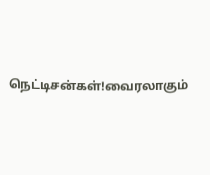நெட்டிசன்கள்!வைரலாகும்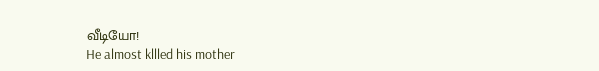வீடியோ!
He almost kllled his mother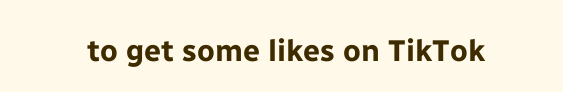to get some likes on TikTok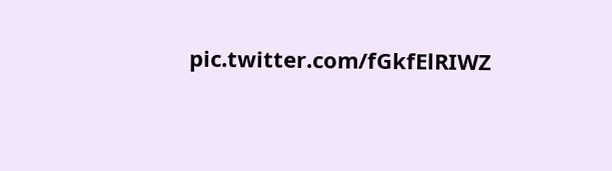pic.twitter.com/fGkfElRIWZ